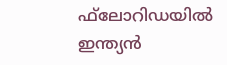ഫ്‌ലോറിഡയില്‍ ഇന്ത്യന്‍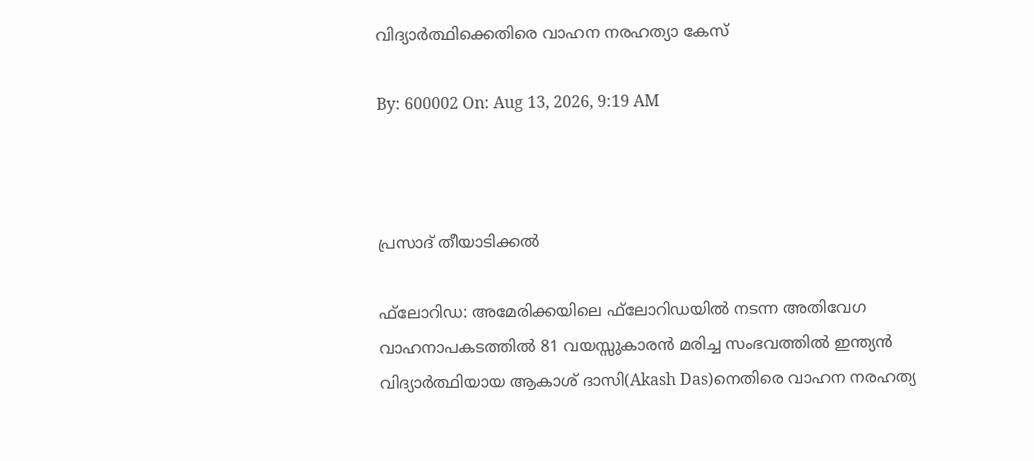വിദ്യാര്‍ത്ഥിക്കെതിരെ വാഹന നരഹത്യാ കേസ്

By: 600002 On: Aug 13, 2026, 9:19 AM



പ്രസാദ് തീയാടിക്കല്‍

ഫ്‌ലോറിഡ: അമേരിക്കയിലെ ഫ്‌ലോറിഡയില്‍ നടന്ന അതിവേഗ വാഹനാപകടത്തില്‍ 81 വയസ്സുകാരന്‍ മരിച്ച സംഭവത്തില്‍ ഇന്ത്യന്‍ വിദ്യാര്‍ത്ഥിയായ ആകാശ് ദാസി(Akash Das)നെതിരെ വാഹന നരഹത്യ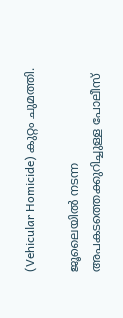(Vehicular Homicide) കുറ്റം ചുമത്തി.

ജൂലൈയില്‍ നടന്ന അപകടത്തെക്കുറിച്ചുള്ള പോലീസ്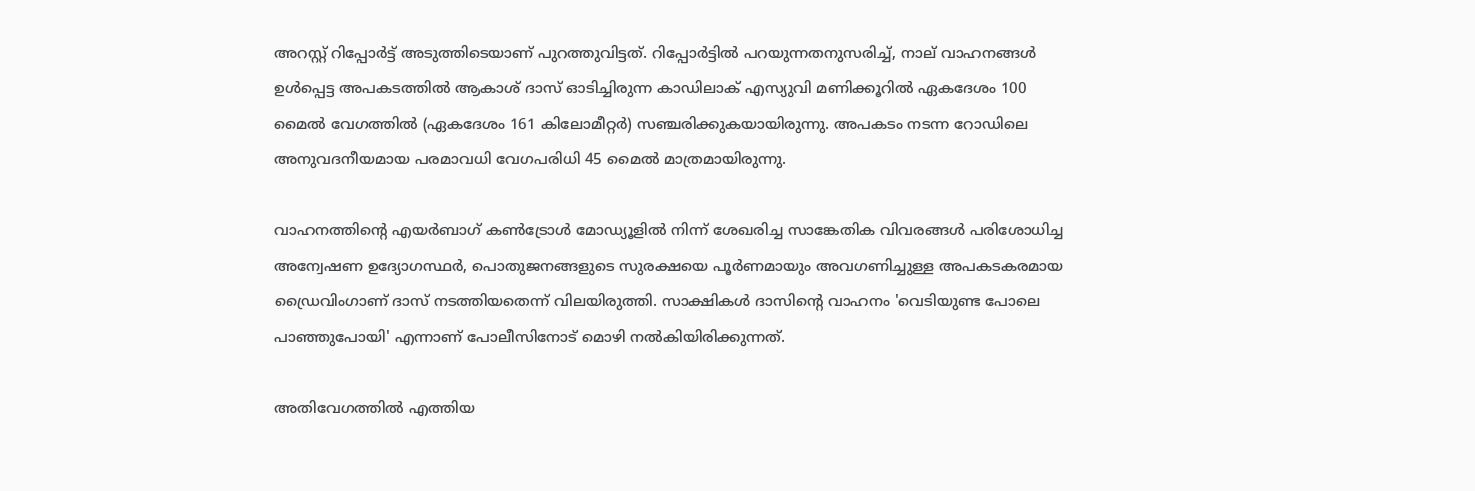അറസ്റ്റ് റിപ്പോര്‍ട്ട് അടുത്തിടെയാണ് പുറത്തുവിട്ടത്. റിപ്പോര്‍ട്ടില്‍ പറയുന്നതനുസരിച്ച്, നാല് വാഹനങ്ങള്‍ ഉള്‍പ്പെട്ട അപകടത്തില്‍ ആകാശ് ദാസ് ഓടിച്ചിരുന്ന കാഡിലാക് എസ്യുവി മണിക്കൂറില്‍ ഏകദേശം 100 മൈല്‍ വേഗത്തില്‍ (ഏകദേശം 161 കിലോമീറ്റര്‍) സഞ്ചരിക്കുകയായിരുന്നു. അപകടം നടന്ന റോഡിലെ അനുവദനീയമായ പരമാവധി വേഗപരിധി 45 മൈല്‍ മാത്രമായിരുന്നു.

വാഹനത്തിന്റെ എയര്‍ബാഗ് കണ്‍ട്രോള്‍ മോഡ്യൂളില്‍ നിന്ന് ശേഖരിച്ച സാങ്കേതിക വിവരങ്ങള്‍ പരിശോധിച്ച അന്വേഷണ ഉദ്യോഗസ്ഥര്‍, പൊതുജനങ്ങളുടെ സുരക്ഷയെ പൂര്‍ണമായും അവഗണിച്ചുള്ള അപകടകരമായ ഡ്രൈവിംഗാണ് ദാസ് നടത്തിയതെന്ന് വിലയിരുത്തി. സാക്ഷികള്‍ ദാസിന്റെ വാഹനം 'വെടിയുണ്ട പോലെ പാഞ്ഞുപോയി' എന്നാണ് പോലീസിനോട് മൊഴി നല്‍കിയിരിക്കുന്നത്.

അതിവേഗത്തില്‍ എത്തിയ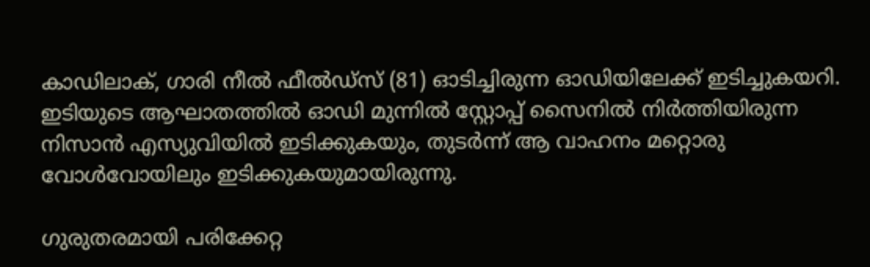കാഡിലാക്, ഗാരി നീല്‍ ഫീല്‍ഡ്‌സ് (81) ഓടിച്ചിരുന്ന ഓഡിയിലേക്ക് ഇടിച്ചുകയറി. ഇടിയുടെ ആഘാതത്തില്‍ ഓഡി മുന്നില്‍ സ്റ്റോപ്പ് സൈനില്‍ നിര്‍ത്തിയിരുന്ന നിസാന്‍ എസ്യുവിയില്‍ ഇടിക്കുകയും, തുടര്‍ന്ന് ആ വാഹനം മറ്റൊരു വോള്‍വോയിലും ഇടിക്കുകയുമായിരുന്നു.

ഗുരുതരമായി പരിക്കേറ്റ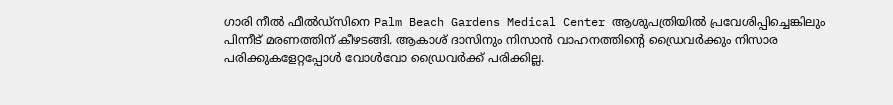ഗാരി നീല്‍ ഫീല്‍ഡ്‌സിനെ Palm Beach Gardens Medical Center ആശുപത്രിയില്‍ പ്രവേശിപ്പിച്ചെങ്കിലും പിന്നീട് മരണത്തിന് കീഴടങ്ങി. ആകാശ് ദാസിനും നിസാന്‍ വാഹനത്തിന്റെ ഡ്രൈവര്‍ക്കും നിസാര പരിക്കുകളേറ്റപ്പോള്‍ വോള്‍വോ ഡ്രൈവര്‍ക്ക് പരിക്കില്ല.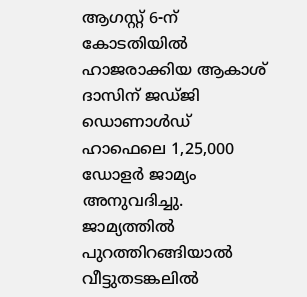ആഗസ്റ്റ് 6-ന് കോടതിയില്‍ ഹാജരാക്കിയ ആകാശ് ദാസിന് ജഡ്ജി ഡൊണാള്‍ഡ് ഹാഫെലെ 1,25,000 ഡോളര്‍ ജാമ്യം അനുവദിച്ചു. ജാമ്യത്തില്‍ പുറത്തിറങ്ങിയാല്‍ വീട്ടുതടങ്കലില്‍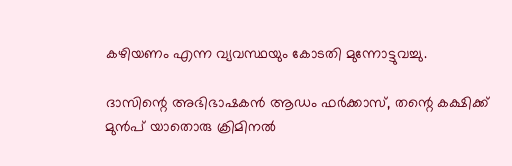കഴിയണം എന്ന വ്യവസ്ഥയും കോടതി മുന്നോട്ടുവച്ചു.

ദാസിന്റെ അഭിഭാഷകന്‍ ആഡം ഫര്‍ക്കാസ്, തന്റെ കക്ഷിക്ക് മുന്‍പ് യാതൊരു ക്രിമിനല്‍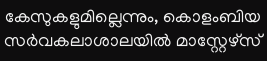കേസുകളുമില്ലെന്നും, കൊളംബിയ സര്‍വകലാശാലയില്‍ മാസ്റ്റേഴ്‌സ്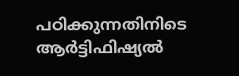പഠിക്കുന്നതിനിടെ ആര്‍ട്ടിഫിഷ്യല്‍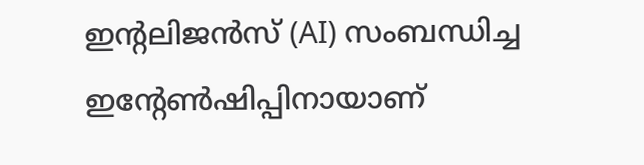ഇന്റലിജന്‍സ് (AI) സംബന്ധിച്ച ഇന്റേണ്‍ഷിപ്പിനായാണ്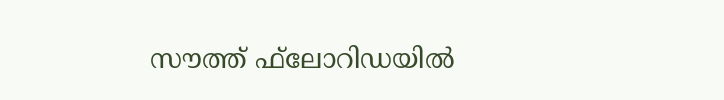സൗത്ത് ഫ്‌ലോറിഡയില്‍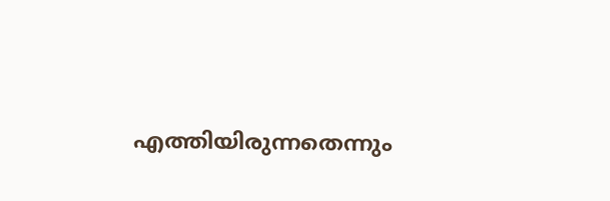എത്തിയിരുന്നതെന്നും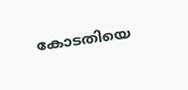കോടതിയെ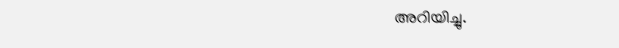അറിയിച്ചു.